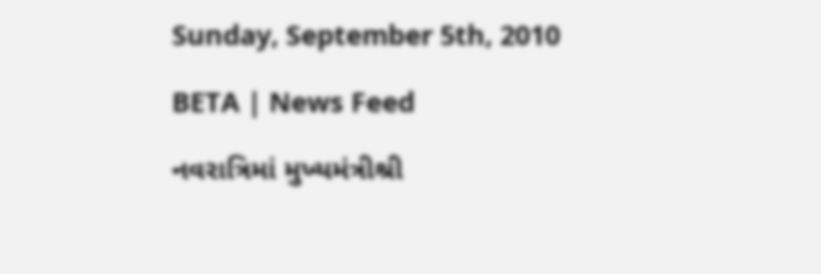Sunday, September 5th, 2010

BETA | News Feed

નવરાત્રિમાં મુખ્યમંત્રીશ્રી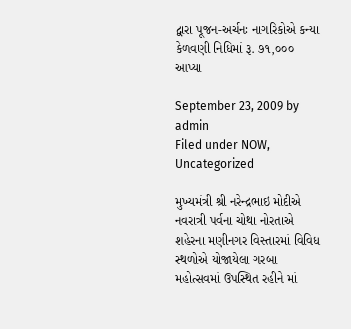દ્વારા પૂજન-અર્ચનઃ નાગરિકોએ કન્યા કેળવણી નિધિમાં રૂ. ૭૧,૦૦૦ આપ્યા

September 23, 2009 by admin
Filed under NOW, Uncategorized

મુખ્યમંત્રી શ્રી નરેન્દ્રભાઇ મોદીએ નવરાત્રી પર્વના ચોથા નોરતાએ શહેરના મણીનગર વિસ્તારમાં વિવિધ સ્થળોએ યોજાયેલા ગરબા મહોત્સવમાં ઉપસ્થિત રહીને માં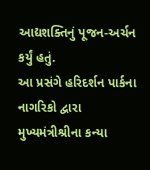આદ્યશક્તિનું પૂજન-અર્ચન કર્યું હતું.
આ પ્રસંગે હરિદર્શન પાર્કના નાગરિકો દ્વારા મુખ્યમંત્રીશ્રીના કન્યા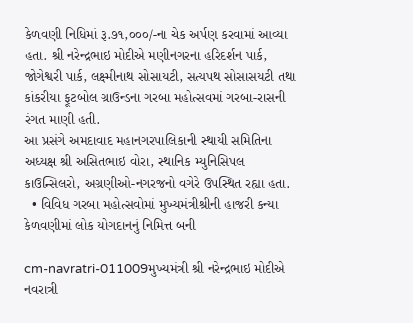કેળવણી નિધિમાં રૂ.૭૧,૦૦૦/-ના ચેક અર્પણ કરવામાં આવ્યા હતા. શ્રી નરેન્દ્રભાઇ મોદીએ મણીનગરના હરિદર્શન પાર્ક, જોગેશ્વરી પાર્ક, લક્ષ્મીનાથ સોસાયટી, સત્યપથ સોસાસયટી તથા કાંકરીયા ફૂટબોલ ગ્રાઉન્ડના ગરબા મહોત્સવમાં ગરબા-રાસની રંગત માણી હતી.
આ પ્રસંગે અમદાવાદ મહાનગરપાલિકાની સ્થાયી સમિતિના અધ્યક્ષ શ્રી અસિતભાઇ વોરા, સ્થાનિક મ્યુનિસિપલ કાઉન્સિલરો, અગ્રણીઓ-નગરજનો વગેરે ઉપસ્થિત રહ્યા હતા.
  • વિવિધ ગરબા મહોત્સવોમાં મુખ્યમંત્રીશ્રીની હાજરી કન્યા કેળવણીમાં લોક યોગદાનનું નિમિત્ત બની

cm-navratri-011009મુખ્યમંત્રી શ્રી નરેન્દ્રભાઇ મોદીએ નવરાત્રી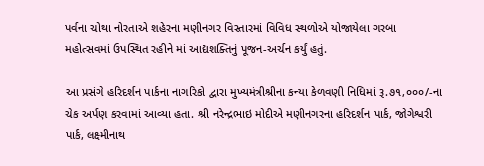પર્વના ચોથા નોરતાએ શહેરના મણીનગર વિસ્તારમાં વિવિધ સ્થળોએ યોજાયેલા ગરબા મહોત્સવમાં ઉપસ્થિત રહીને માં આદ્યશક્તિનું પૂજન-અર્ચન કર્યું હતું.

આ પ્રસંગે હરિદર્શન પાર્કના નાગરિકો દ્વારા મુખ્યમંત્રીશ્રીના કન્યા કેળવણી નિધિમાં રૂ.૭૧,૦૦૦/-ના ચેક અર્પણ કરવામાં આવ્યા હતા. શ્રી નરેન્દ્રભાઇ મોદીએ મણીનગરના હરિદર્શન પાર્ક, જોગેશ્વરી પાર્ક, લક્ષ્મીનાથ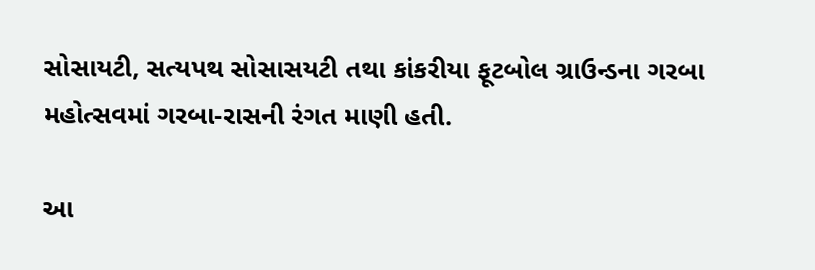સોસાયટી, સત્યપથ સોસાસયટી તથા કાંકરીયા ફૂટબોલ ગ્રાઉન્ડના ગરબા મહોત્સવમાં ગરબા-રાસની રંગત માણી હતી.

આ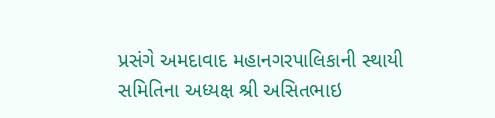પ્રસંગે અમદાવાદ મહાનગરપાલિકાની સ્થાયી સમિતિના અધ્યક્ષ શ્રી અસિતભાઇ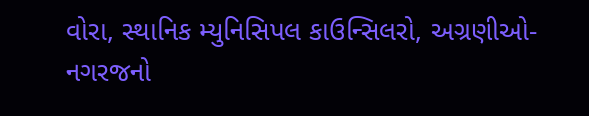વોરા, સ્થાનિક મ્યુનિસિપલ કાઉન્સિલરો, અગ્રણીઓ-નગરજનો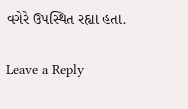વગેરે ઉપસ્થિત રહ્યા હતા.

Leave a Reply